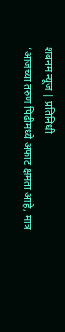शबनम न्यूज | प्रतिनिधी
‘आजच्या तरुण पिढीमध्ये अफाट क्षमता आहे, मात्र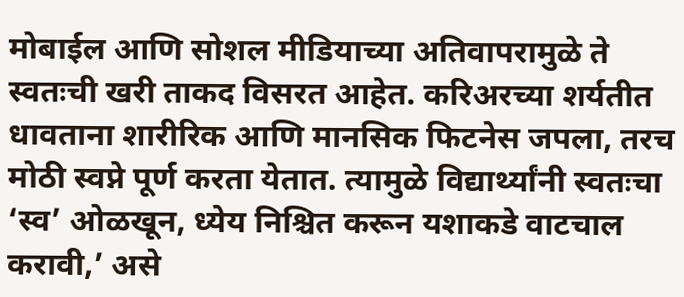मोबाईल आणि सोशल मीडियाच्या अतिवापरामुळे ते स्वतःची खरी ताकद विसरत आहेत. करिअरच्या शर्यतीत धावताना शारीरिक आणि मानसिक फिटनेस जपला, तरच मोठी स्वप्ने पूर्ण करता येतात. त्यामुळे विद्यार्थ्यांनी स्वतःचा ‘स्व’ ओळखून, ध्येय निश्चित करून यशाकडे वाटचाल करावी,’ असे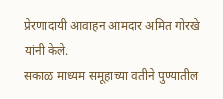प्रेरणादायी आवाहन आमदार अमित गोरखे यांनी केले.
सकाळ माध्यम समूहाच्या वतीने पुण्यातील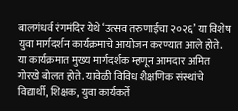बालगंधर्व रंगमंदिर येथे ‘उत्सव तरुणाईचा २०२६’ या विशेष युवा मार्गदर्शन कार्यक्रमाचे आयोजन करण्यात आले होते. या कार्यक्रमात मुख्य मार्गदर्शक म्हणून आमदार अमित गोरखे बोलत होते. यावेळी विविध शैक्षणिक संस्थांचे विद्यार्थी, शिक्षक, युवा कार्यकर्ते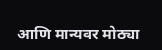आणि मान्यवर मोठ्या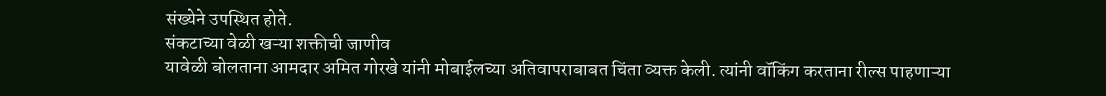संख्येने उपस्थित होते.
संकटाच्या वेळी खऱ्या शक्तीची जाणीव
यावेळी बोलताना आमदार अमित गोरखे यांनी मोबाईलच्या अतिवापराबाबत चिंता व्यक्त केली. त्यांनी वॉकिंग करताना रील्स पाहणाऱ्या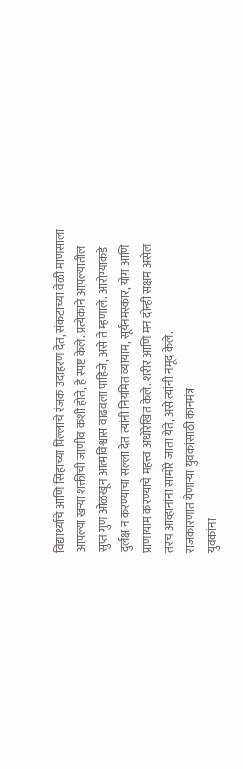विद्यार्थ्याचे आणि सिंहाच्या पिल्लाचे रंजक उदाहरण देत, संकटाच्या वेळी माणसाला आपल्या खऱ्या शक्तीची जाणीव कशी होते, हे स्पष्ट केले. प्रत्येकाने आपल्यातील सुप्त गुण ओळखून आत्मविश्वास वाढवला पाहिजे, असे ते म्हणाले. आरोग्याकडे दुर्लक्ष न करण्याचा सल्ला देत त्यांनी नियमित व्यायाम, सूर्यनमस्कार, योग आणि प्राणायाम करण्याचे महत्त्व अधोरेखित केले. शरीर आणि मन दोन्ही सक्षम असेल तरच आव्हानांना सामोरे जाता येते, असे त्यांनी नमूद केले.
राजकारणात येणाऱ्या युवकांसाठी कानमंत्र
युवकांना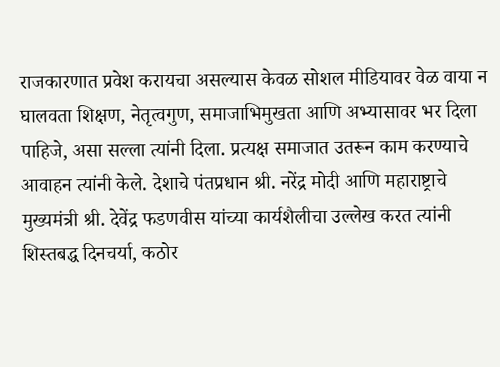राजकारणात प्रवेश करायचा असल्यास केवळ सोशल मीडियावर वेळ वाया न घालवता शिक्षण, नेतृत्वगुण, समाजाभिमुखता आणि अभ्यासावर भर दिला पाहिजे, असा सल्ला त्यांनी दिला. प्रत्यक्ष समाजात उतरून काम करण्याचे आवाहन त्यांनी केले. देशाचे पंतप्रधान श्री. नरेंद्र मोदी आणि महाराष्ट्राचे मुख्यमंत्री श्री. देवेंद्र फडणवीस यांच्या कार्यशैलीचा उल्लेख करत त्यांनी शिस्तबद्ध दिनचर्या, कठोर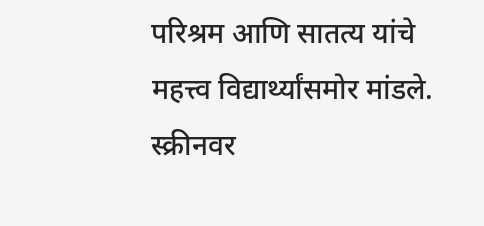परिश्रम आणि सातत्य यांचे महत्त्व विद्यार्थ्यांसमोर मांडले.
स्क्रीनवर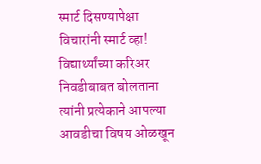स्मार्ट दिसण्यापेक्षा विचारांनी स्मार्ट व्हा!
विद्यार्थ्यांच्या करिअर निवडीबाबत बोलताना त्यांनी प्रत्येकाने आपल्या आवडीचा विषय ओळखून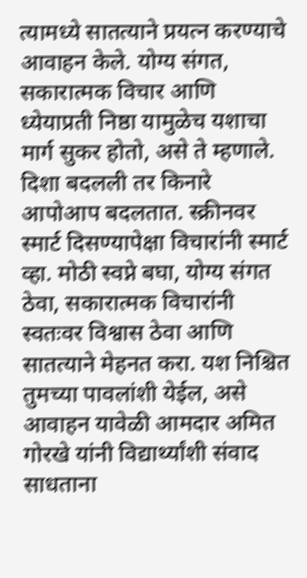त्यामध्ये सातत्याने प्रयत्न करण्याचे आवाहन केले. योग्य संगत, सकारात्मक विचार आणि ध्येयाप्रती निष्ठा यामुळेच यशाचा मार्ग सुकर होतो, असे ते म्हणाले. दिशा बदलली तर किनारे आपोआप बदलतात. स्क्रीनवर स्मार्ट दिसण्यापेक्षा विचारांनी स्मार्ट व्हा. मोठी स्वप्ने बघा, योग्य संगत ठेवा, सकारात्मक विचारांनी स्वतःवर विश्वास ठेवा आणि सातत्याने मेहनत करा. यश निश्चित तुमच्या पावलांशी येईल, असे आवाहन यावेळी आमदार अमित गोरखे यांनी विद्यार्थ्यांशी संवाद साधताना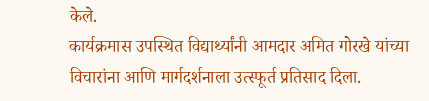केले.
कार्यक्रमास उपस्थित विद्यार्थ्यांनी आमदार अमित गोरखे यांच्या विचारांना आणि मार्गदर्शनाला उत्स्फूर्त प्रतिसाद दिला.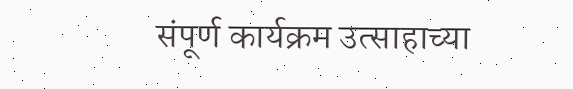संपूर्ण कार्यक्रम उत्साहाच्या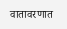वातावरणात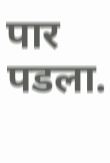पार पडला.